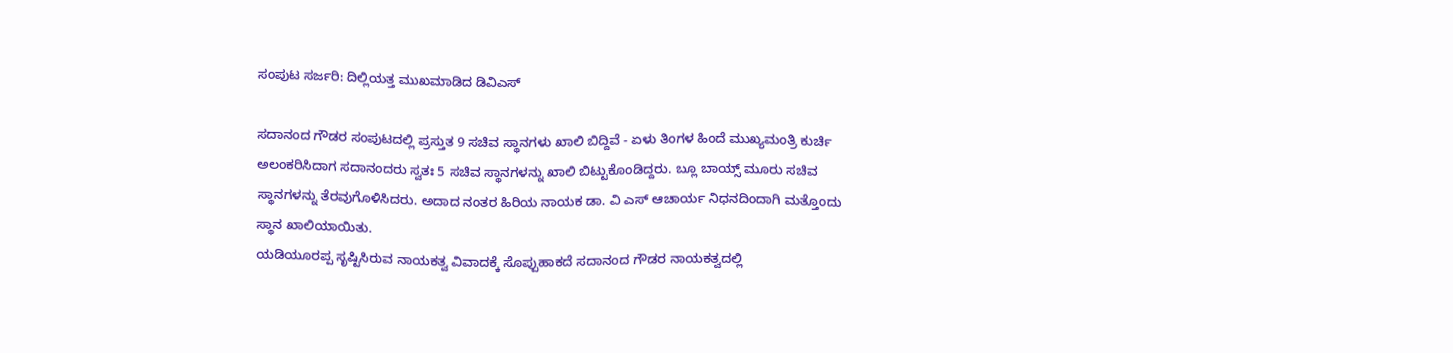ಸಂಪುಟ ಸರ್ಜರಿ: ದಿಲ್ಲಿಯತ್ತ ಮುಖಮಾಡಿದ ಡಿವಿಎಸ್

ಸದಾನಂದ ಗೌಡರ ಸಂಪುಟದಲ್ಲಿ ಪ್ರಸ್ತುತ 9 ಸಚಿವ ಸ್ಥಾನಗಳು ಖಾಲಿ ಬಿದ್ದಿವೆ - ಏಳು ತಿಂಗಳ ಹಿಂದೆ ಮುಖ್ಯಮಂತ್ರಿ ಕುರ್ಚಿ ಅಲಂಕರಿಸಿದಾಗ ಸದಾನಂದರು ಸ್ವತಃ 5 ಸಚಿವ ಸ್ಥಾನಗಳನ್ನು ಖಾಲಿ ಬಿಟ್ಟುಕೊಂಡಿದ್ದರು. ಬ್ಲೂ ಬಾಯ್ಸ್ ಮೂರು ಸಚಿವ ಸ್ಥಾನಗಳನ್ನು ತೆರವುಗೊಳಿಸಿದರು. ಅದಾದ ನಂತರ ಹಿರಿಯ ನಾಯಕ ಡಾ. ವಿ ಎಸ್ ಆಚಾರ್ಯ ನಿಧನದಿಂದಾಗಿ ಮತ್ತೊಂದು ಸ್ಥಾನ ಖಾಲಿಯಾಯಿತು.
ಯಡಿಯೂರಪ್ಪ ಸೃಷ್ಟಿಸಿರುವ ನಾಯಕತ್ವ ವಿವಾದಕ್ಕೆ ಸೊಪ್ಪುಹಾಕದೆ ಸದಾನಂದ ಗೌಡರ ನಾಯಕತ್ವದಲ್ಲಿ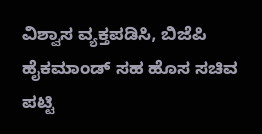ವಿಶ್ವಾಸ ವ್ಯಕ್ತಪಡಿಸಿ, ಬಿಜೆಪಿ ಹೈಕಮಾಂಡ್ ಸಹ ಹೊಸ ಸಚಿವ ಪಟ್ಟಿ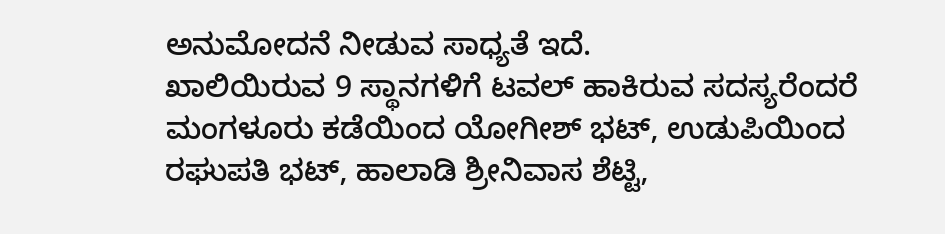ಅನುಮೋದನೆ ನೀಡುವ ಸಾಧ್ಯತೆ ಇದೆ.
ಖಾಲಿಯಿರುವ 9 ಸ್ಥಾನಗಳಿಗೆ ಟವಲ್ ಹಾಕಿರುವ ಸದಸ್ಯರೆಂದರೆ ಮಂಗಳೂರು ಕಡೆಯಿಂದ ಯೋಗೀಶ್ ಭಟ್, ಉಡುಪಿಯಿಂದ ರಘುಪತಿ ಭಟ್, ಹಾಲಾಡಿ ಶ್ರೀನಿವಾಸ ಶೆಟ್ಟಿ,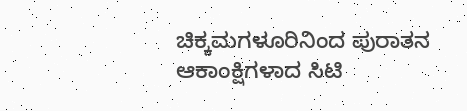ಚಿಕ್ಕಮಗಳೂರಿನಿಂದ ಪುರಾತನ ಆಕಾಂಕ್ಷಿಗಳಾದ ಸಿಟಿ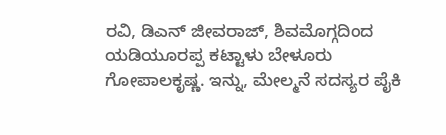ರವಿ, ಡಿಎನ್ ಜೀವರಾಜ್, ಶಿವಮೊಗ್ಗದಿಂದ ಯಡಿಯೂರಪ್ಪ ಕಟ್ಟಾಳು ಬೇಳೂರು ಗೋಪಾಲಕೃಷ್ಣ. ಇನ್ನು, ಮೇಲ್ಮನೆ ಸದಸ್ಯರ ಪೈಕಿ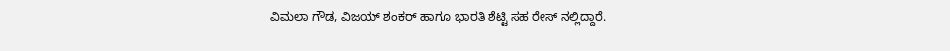ವಿಮಲಾ ಗೌಡ, ವಿಜಯ್ ಶಂಕರ್ ಹಾಗೂ ಭಾರತಿ ಶೆಟ್ಟಿ ಸಹ ರೇಸ್ ನಲ್ಲಿದ್ದಾರೆ.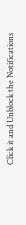Click it and Unblock the Notifications